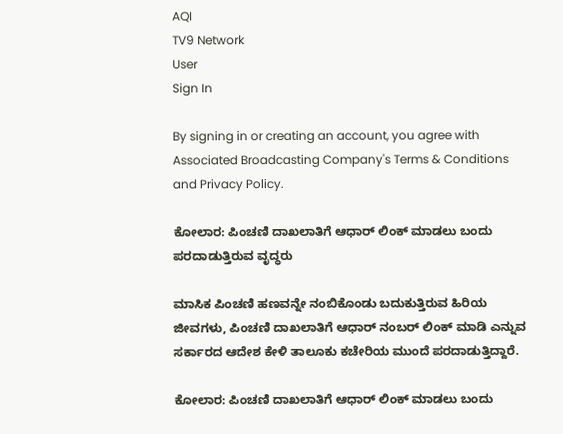AQI
TV9 Network
User
Sign In

By signing in or creating an account, you agree with Associated Broadcasting Company's Terms & Conditions and Privacy Policy.

ಕೋಲಾರ: ಪಿಂಚಣಿ ದಾಖಲಾತಿಗೆ ಆಧಾರ್ ಲಿಂಕ್ ಮಾಡಲು ಬಂದು ಪರದಾಡುತ್ತಿರುವ ವೃದ್ಧರು

ಮಾಸಿಕ ಪಿಂಚಣಿ ಹಣವನ್ನೇ ನಂಬಿಕೊಂಡು ಬದುಕುತ್ತಿರುವ ಹಿರಿಯ ಜೀವಗಳು, ಪಿಂಚಣಿ ದಾಖಲಾತಿಗೆ ಆಧಾರ್ ನಂಬರ್ ಲಿಂಕ್ ಮಾಡಿ ಎನ್ನುವ ಸರ್ಕಾರದ ಆದೇಶ ಕೇಳಿ ತಾಲೂಕು ಕಚೇರಿಯ ಮುಂದೆ ಪರದಾಡುತ್ತಿದ್ದಾರೆ.

ಕೋಲಾರ: ಪಿಂಚಣಿ ದಾಖಲಾತಿಗೆ ಆಧಾರ್ ಲಿಂಕ್ ಮಾಡಲು ಬಂದು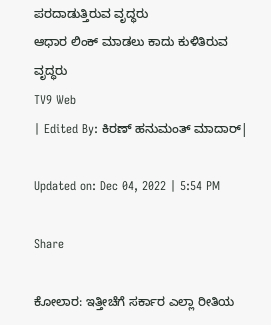ಪರದಾಡುತ್ತಿರುವ ವೃದ್ಧರು
ಆಧಾರ ಲಿಂಕ್ ಮಾಡಲು ಕಾದು ಕುಳಿತಿರುವ ವೃದ್ಧರು
TV9 Web
| Edited By: ಕಿರಣ್ ಹನುಮಂತ್ ಮಾದಾರ್|

Updated on: Dec 04, 2022 | 5:54 PM

Share

ಕೋಲಾರ: ಇತ್ತೀಚೆಗೆ ಸರ್ಕಾರ ಎಲ್ಲಾ ರೀತಿಯ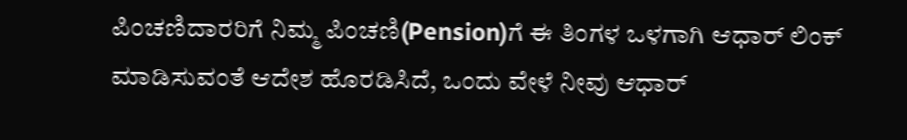ಪಿಂಚಣಿದಾರರಿಗೆ ನಿಮ್ಮ ಪಿಂಚಣಿ(Pension)ಗೆ ಈ ತಿಂಗಳ ಒಳಗಾಗಿ ಆಧಾರ್ ಲಿಂಕ್ ಮಾಡಿಸುವಂತೆ ಆದೇಶ ಹೊರಡಿಸಿದೆ, ಒಂದು ವೇಳೆ ನೀವು ಆಧಾರ್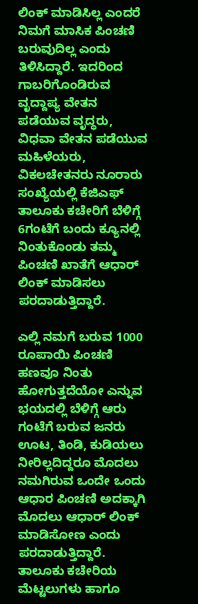ಲಿಂಕ್ ಮಾಡಿಸಿಲ್ಲ ಎಂದರೆ ನಿಮಗೆ ಮಾಸಿಕ ಪಿಂಚಣಿ ಬರುವುದಿಲ್ಲ ಎಂದು ತಿಳಿಸಿದ್ದಾರೆ. ಇದರಿಂದ ಗಾಬರಿಗೊಂಡಿರುವ ವೃದ್ದಾಪ್ಯ ವೇತನ ಪಡೆಯುವ ವೃದ್ಧರು, ವಿಧವಾ ವೇತನ ಪಡೆಯುವ ಮಹಿಳೆಯರು, ವಿಕಲಚೇತನರು ನೂರಾರು ಸಂಖ್ಯೆಯಲ್ಲಿ ಕೆಜಿಎಫ್ ತಾಲೂಕು ಕಚೇರಿಗೆ ಬೆಳಿಗ್ಗೆ 6ಗಂಟೆಗೆ ಬಂದು ಕ್ಯೂನಲ್ಲಿ ನಿಂತುಕೊಂಡು ತಮ್ಮ ಪಿಂಚಣಿ ಖಾತೆಗೆ ಆಧಾರ್ ಲಿಂಕ್ ಮಾಡಿಸಲು ಪರದಾಡುತ್ತಿದ್ದಾರೆ.

ಎಲ್ಲಿ ನಮಗೆ ಬರುವ 1000 ರೂಪಾಯಿ ಪಿಂಚಣಿ ಹಣವೂ ನಿಂತು ಹೋಗುತ್ತದೆಯೋ ಎನ್ನುವ ಭಯದಲ್ಲಿ ಬೆಳಿಗ್ಗೆ ಆರು ಗಂಟೆಗೆ ಬರುವ ಜನರು ಊಟ, ತಿಂಡಿ, ಕುಡಿಯಲು ನೀರಿಲ್ಲದಿದ್ದರೂ ಮೊದಲು ನಮಗಿರುವ ಒಂದೇ ಒಂದು ಆಧಾರ ಪಿಂಚಣಿ ಅದಕ್ಕಾಗಿ ಮೊದಲು ಆಧಾರ್ ಲಿಂಕ್ ಮಾಡಿಸೋಣ ಎಂದು ಪರದಾಡುತ್ತಿದ್ದಾರೆ. ತಾಲೂಕು ಕಚೇರಿಯ ಮೆಟ್ಟಲುಗಳು ಹಾಗೂ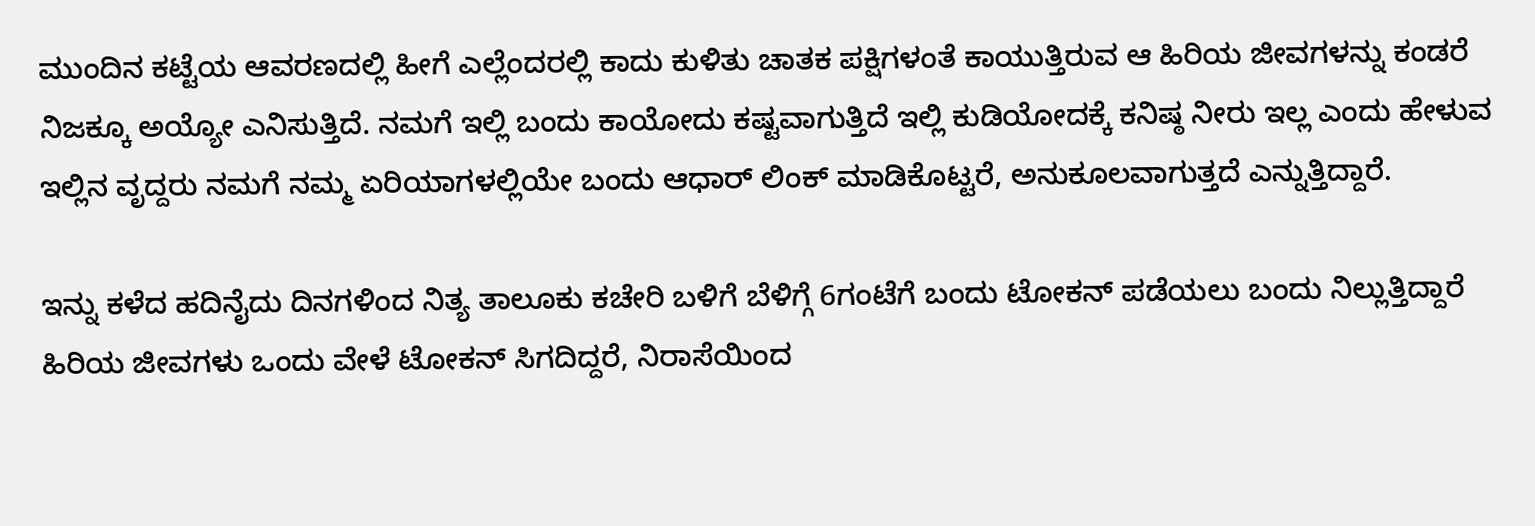ಮುಂದಿನ ಕಟ್ಟೆಯ ಆವರಣದಲ್ಲಿ ಹೀಗೆ ಎಲ್ಲೆಂದರಲ್ಲಿ ಕಾದು ಕುಳಿತು ಚಾತಕ ಪಕ್ಷಿಗಳಂತೆ ಕಾಯುತ್ತಿರುವ ಆ ಹಿರಿಯ ಜೀವಗಳನ್ನು ಕಂಡರೆ ನಿಜಕ್ಕೂ ಅಯ್ಯೋ ಎನಿಸುತ್ತಿದೆ. ನಮಗೆ ಇಲ್ಲಿ ಬಂದು ಕಾಯೋದು ಕಷ್ಟವಾಗುತ್ತಿದೆ ಇಲ್ಲಿ ಕುಡಿಯೋದಕ್ಕೆ ಕನಿಷ್ಠ ನೀರು ಇಲ್ಲ ಎಂದು ಹೇಳುವ ಇಲ್ಲಿನ ವೃದ್ದರು ನಮಗೆ ನಮ್ಮ ಏರಿಯಾಗಳಲ್ಲಿಯೇ ಬಂದು ಆಧಾರ್ ಲಿಂಕ್ ಮಾಡಿಕೊಟ್ಟರೆ, ಅನುಕೂಲವಾಗುತ್ತದೆ ಎನ್ನುತ್ತಿದ್ದಾರೆ.

ಇನ್ನು ಕಳೆದ ಹದಿನೈದು ದಿನಗಳಿಂದ ನಿತ್ಯ ತಾಲೂಕು ಕಚೇರಿ ಬಳಿಗೆ ಬೆಳಿಗ್ಗೆ 6ಗಂಟೆಗೆ ಬಂದು ಟೋಕನ್ ಪಡೆಯಲು ಬಂದು ನಿಲ್ಲುತ್ತಿದ್ದಾರೆ ಹಿರಿಯ ಜೀವಗಳು ಒಂದು ವೇಳೆ ಟೋಕನ್ ಸಿಗದಿದ್ದರೆ, ನಿರಾಸೆಯಿಂದ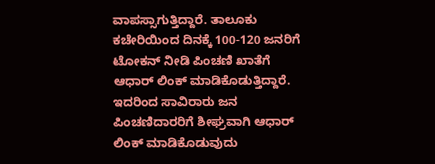ವಾಪಸ್ಸಾಗುತ್ತಿದ್ದಾರೆ. ತಾಲೂಕು ಕಚೇರಿಯಿಂದ ದಿನಕ್ಕೆ 100-120 ಜನರಿಗೆ ಟೋಕನ್ ನೀಡಿ ಪಿಂಚಣಿ ಖಾತೆಗೆ ಆಧಾರ್ ಲಿಂಕ್ ಮಾಡಿಕೊಡುತ್ತಿದ್ದಾರೆ. ಇದರಿಂದ ಸಾವಿರಾರು ಜನ ಪಿಂಚಣಿದಾರರಿಗೆ ಶೀಘ್ರವಾಗಿ ಆಧಾರ್ ಲಿಂಕ್ ಮಾಡಿಕೊಡುವುದು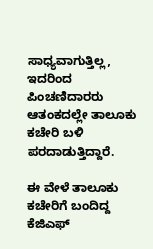ಸಾಧ್ಯವಾಗುತ್ತಿಲ್ಲ, ಇದರಿಂದ ಪಿಂಚಣಿದಾರರು ಆತಂಕದಲ್ಲೇ ತಾಲೂಕು ಕಚೇರಿ ಬಳಿ ಪರದಾಡುತ್ತಿದ್ದಾರೆ.

ಈ ವೇಳೆ ತಾಲೂಕು ಕಚೇರಿಗೆ ಬಂದಿದ್ದ ಕೆಜಿಎಫ್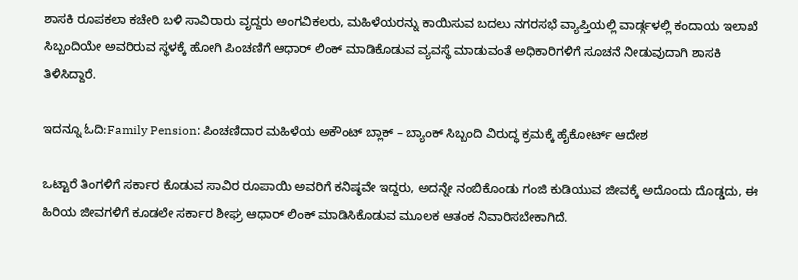ಶಾಸಕಿ ರೂಪಕಲಾ ಕಚೇರಿ ಬಳಿ ಸಾವಿರಾರು ವೃದ್ದರು ಅಂಗವಿಕಲರು, ಮಹಿಳೆಯರನ್ನು ಕಾಯಿಸುವ ಬದಲು ನಗರಸಭೆ ವ್ಯಾಪ್ತಿಯಲ್ಲಿ ವಾರ್ಡ್ಗಳಲ್ಲಿ ಕಂದಾಯ ಇಲಾಖೆ ಸಿಬ್ಬಂದಿಯೇ ಅವರಿರುವ ಸ್ಥಳಕ್ಕೆ ಹೋಗಿ ಪಿಂಚಣಿಗೆ ಆಧಾರ್ ಲಿಂಕ್ ಮಾಡಿಕೊಡುವ ವ್ಯವಸ್ಥೆ ಮಾಡುವಂತೆ ಅಧಿಕಾರಿಗಳಿಗೆ ಸೂಚನೆ ನೀಡುವುದಾಗಿ ಶಾಸಕಿ ತಿಳಿಸಿದ್ದಾರೆ.

ಇದನ್ನೂ ಓದಿ:Family Pension: ಪಿಂಚಣಿದಾರ ಮಹಿಳೆಯ ಅಕೌಂಟ್ ಬ್ಲಾಕ್‌ – ಬ್ಯಾಂಕ್ ಸಿಬ್ಬಂದಿ ವಿರುದ್ಧ ಕ್ರಮಕ್ಕೆ ಹೈಕೋರ್ಟ್‌ ಆದೇಶ

ಒಟ್ಟಾರೆ ತಿಂಗಳಿಗೆ ಸರ್ಕಾರ ಕೊಡುವ ಸಾವಿರ ರೂಪಾಯಿ ಅವರಿಗೆ ಕನಿಷ್ಠವೇ ಇದ್ದರು, ಅದನ್ನೇ ನಂಬಿಕೊಂಡು ಗಂಜಿ ಕುಡಿಯುವ ಜೀವಕ್ಕೆ ಅದೊಂದು ದೊಡ್ಡದು, ಈ ಹಿರಿಯ ಜೀವಗಳಿಗೆ ಕೂಡಲೇ ಸರ್ಕಾರ ಶೀಘ್ರ ಆಧಾರ್ ಲಿಂಕ್ ಮಾಡಿಸಿಕೊಡುವ ಮೂಲಕ ಆತಂಕ ನಿವಾರಿಸಬೇಕಾಗಿದೆ.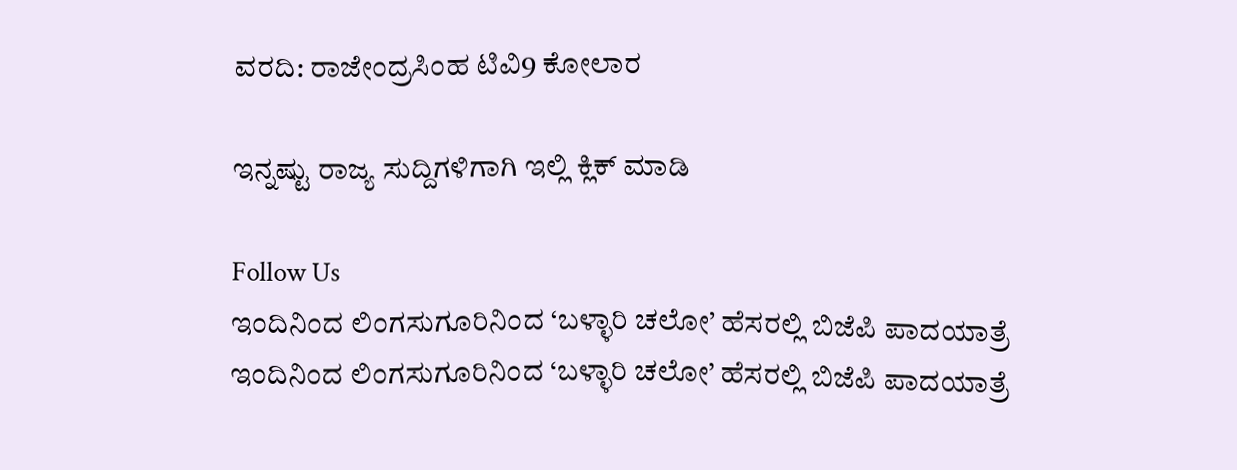ವರದಿ: ರಾಜೇಂದ್ರಸಿಂಹ ಟಿವಿ9 ಕೋಲಾರ

ಇನ್ನಷ್ಟು ರಾಜ್ಯ ಸುದ್ದಿಗಳಿಗಾಗಿ ಇಲ್ಲಿ ಕ್ಲಿಕ್ ಮಾಡಿ

Follow Us
ಇಂದಿನಿಂದ ಲಿಂಗಸುಗೂರಿನಿಂದ ‘ಬಳ್ಳಾರಿ ಚಲೋ’ ಹೆಸರಲ್ಲಿ ಬಿಜೆಪಿ ಪಾದಯಾತ್ರೆ
ಇಂದಿನಿಂದ ಲಿಂಗಸುಗೂರಿನಿಂದ ‘ಬಳ್ಳಾರಿ ಚಲೋ’ ಹೆಸರಲ್ಲಿ ಬಿಜೆಪಿ ಪಾದಯಾತ್ರೆ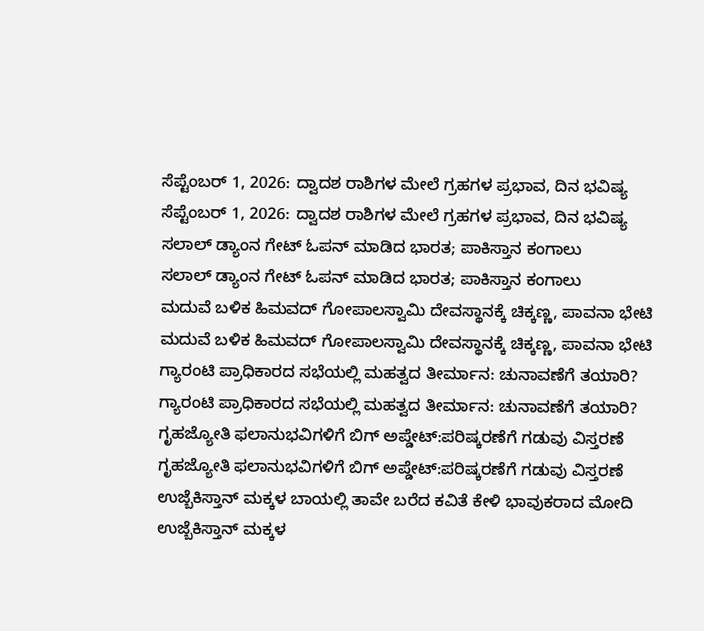ಸೆಪ್ಟೆಂಬರ್ 1, 2026: ದ್ವಾದಶ ರಾಶಿಗಳ ಮೇಲೆ ಗ್ರಹಗಳ ಪ್ರಭಾವ, ದಿನ ಭವಿಷ್ಯ
ಸೆಪ್ಟೆಂಬರ್ 1, 2026: ದ್ವಾದಶ ರಾಶಿಗಳ ಮೇಲೆ ಗ್ರಹಗಳ ಪ್ರಭಾವ, ದಿನ ಭವಿಷ್ಯ
ಸಲಾಲ್ ಡ್ಯಾಂನ ಗೇಟ್ ಓಪನ್ ಮಾಡಿದ ಭಾರತ; ಪಾಕಿಸ್ತಾನ ಕಂಗಾಲು
ಸಲಾಲ್ ಡ್ಯಾಂನ ಗೇಟ್ ಓಪನ್ ಮಾಡಿದ ಭಾರತ; ಪಾಕಿಸ್ತಾನ ಕಂಗಾಲು
ಮದುವೆ ಬಳಿಕ ಹಿಮವದ್ ಗೋಪಾಲಸ್ವಾಮಿ ದೇವಸ್ಥಾನಕ್ಕೆ ಚಿಕ್ಕಣ್ಣ, ಪಾವನಾ ಭೇಟಿ
ಮದುವೆ ಬಳಿಕ ಹಿಮವದ್ ಗೋಪಾಲಸ್ವಾಮಿ ದೇವಸ್ಥಾನಕ್ಕೆ ಚಿಕ್ಕಣ್ಣ, ಪಾವನಾ ಭೇಟಿ
ಗ್ಯಾರಂಟಿ ಪ್ರಾಧಿಕಾರದ ಸಭೆಯಲ್ಲಿ ಮಹತ್ವದ ತೀರ್ಮಾನ: ಚುನಾವಣೆಗೆ ತಯಾರಿ?
ಗ್ಯಾರಂಟಿ ಪ್ರಾಧಿಕಾರದ ಸಭೆಯಲ್ಲಿ ಮಹತ್ವದ ತೀರ್ಮಾನ: ಚುನಾವಣೆಗೆ ತಯಾರಿ?
ಗೃಹಜ್ಯೋತಿ ಫಲಾನುಭವಿಗಳಿಗೆ ಬಿಗ್ ಅಪ್ಡೇಟ್:ಪರಿಷ್ಕರಣೆಗೆ ಗಡುವು ವಿಸ್ತರಣೆ
ಗೃಹಜ್ಯೋತಿ ಫಲಾನುಭವಿಗಳಿಗೆ ಬಿಗ್ ಅಪ್ಡೇಟ್:ಪರಿಷ್ಕರಣೆಗೆ ಗಡುವು ವಿಸ್ತರಣೆ
ಉಜ್ಬೆಕಿಸ್ತಾನ್‌ ಮಕ್ಕಳ ಬಾಯಲ್ಲಿ ತಾವೇ ಬರೆದ ಕವಿತೆ ಕೇಳಿ ಭಾವುಕರಾದ ಮೋದಿ
ಉಜ್ಬೆಕಿಸ್ತಾನ್‌ ಮಕ್ಕಳ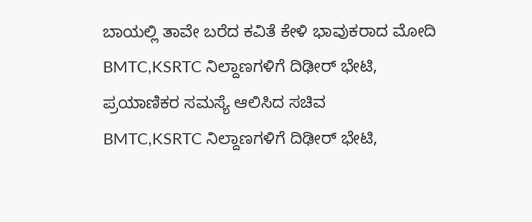ಬಾಯಲ್ಲಿ ತಾವೇ ಬರೆದ ಕವಿತೆ ಕೇಳಿ ಭಾವುಕರಾದ ಮೋದಿ
BMTC,KSRTC ನಿಲ್ದಾಣಗಳಿಗೆ ದಿಢೀರ್ ಭೇಟಿ, ಪ್ರಯಾಣಿಕರ ಸಮಸ್ಯೆ ಆಲಿಸಿದ ಸಚಿವ
BMTC,KSRTC ನಿಲ್ದಾಣಗಳಿಗೆ ದಿಢೀರ್ ಭೇಟಿ,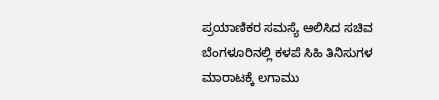ಪ್ರಯಾಣಿಕರ ಸಮಸ್ಯೆ ಆಲಿಸಿದ ಸಚಿವ
ಬೆಂಗಳೂರಿನಲ್ಲಿ ಕಳಪೆ ಸಿಹಿ ತಿನಿಸುಗಳ ಮಾರಾಟಕ್ಕೆ ಲಗಾಮು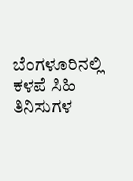ಬೆಂಗಳೂರಿನಲ್ಲಿ ಕಳಪೆ ಸಿಹಿ ತಿನಿಸುಗಳ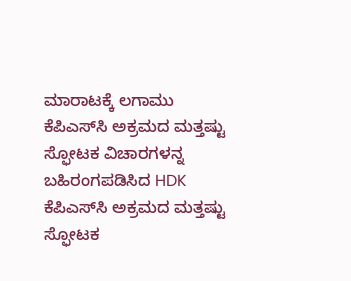ಮಾರಾಟಕ್ಕೆ ಲಗಾಮು
ಕೆಪಿಎಸ್‌ಸಿ ಅಕ್ರಮದ ಮತ್ತಷ್ಟು ಸ್ಫೋಟಕ ವಿಚಾರಗಳನ್ನ ಬಹಿರಂಗಪಡಿಸಿದ HDK
ಕೆಪಿಎಸ್‌ಸಿ ಅಕ್ರಮದ ಮತ್ತಷ್ಟು ಸ್ಫೋಟಕ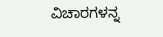ವಿಚಾರಗಳನ್ನ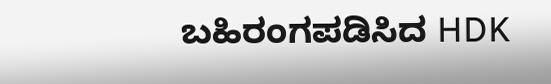ಬಹಿರಂಗಪಡಿಸಿದ HDK